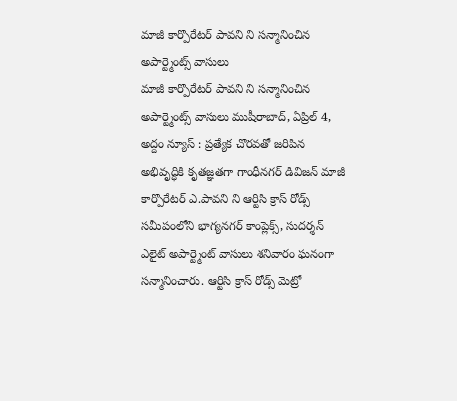మాజీ కార్పొరేటర్ పావని ని సన్మానించిన అపార్ట్మెంట్స్ వాసులు
మాజీ కార్పొరేటర్ పావని ని సన్మానించిన అపార్ట్మెంట్స్ వాసులు ముషీరాబాద్, ఏప్రిల్ 4, అద్దం న్యూస్ : ప్రత్యేక చొరవతో జరిపిన అభివృద్ధికి కృతజ్ఞతగా గాంధీనగర్ డివిజన్ మాజీ కార్పొరేటర్ ఎ.పావని ని ఆర్టిసి క్రాస్ రోడ్స్ సమీపంలోని భాగ్యనగర్ కాంప్లెక్స్, సుదర్శన్ ఎలైట్ అపార్ట్మెంట్ వాసులు శనివారం ఘనంగా సన్మానించారు. ఆర్టిసి క్రాస్ రోడ్స్ మెట్రో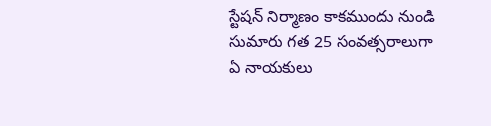స్టేషన్ నిర్మాణం కాకముందు నుండి సుమారు గత 25 సంవత్సరాలుగా ఏ నాయకులు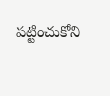పట్టించుకోని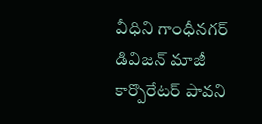వీధిని గాంధీనగర్ డివిజన్ మాజీ కార్పొరేటర్ పావని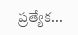ప్రత్యేక...